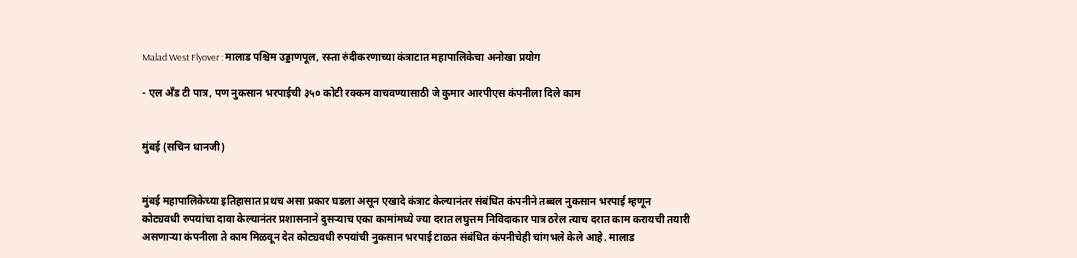Malad West Flyover : मालाड पश्चिम उड्डाणपूल, रस्ता रुंदीकरणाच्या कंत्राटात महापालिकेचा अनोखा प्रयोग

- एल अँड टी पात्र, पण नुकसान भरपाईची ३५० कोटी रक्कम वाचवण्यासाठी जे कुमार आरपीएस कंपनीला दिले काम


मुंबई (सचिन धानजी)


मुंबई महापालिकेच्या इतिहासात प्रथच असा प्रकार घडला असून एखादे कंत्राट केल्यानंतर संबंधित कंपनीने तब्बल नुकसान भरपाई म्हणून कोट्यवधी रुपयांचा दावा केल्यानंतर प्रशासनाने दुसऱ्याच एका कामांमध्ये ज्या दरात लघुत्तम निविदाकार पात्र ठरेल त्याच दरात काम करायची तयारी असणाऱ्या कंपनीला ते काम मिळवून देत कोट्यवधी रुपयांची नुकसान भरपाई टाळत संबंधित कंपनीचेही चांगभले केले आहे. मालाड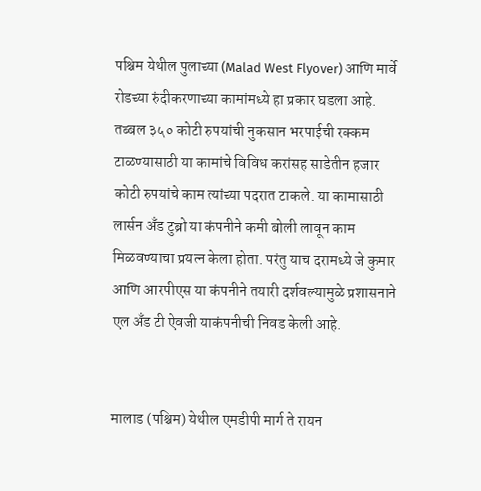पश्चिम येथील पुलाच्या (Malad West Flyover) आणि मार्वे रोडच्या रुंदीकरणाच्या कामांमध्ये हा प्रकार घडला आहे. तब्बल ३५० कोटी रुपयांची नुकसान भरपाईची रक्कम टाळण्यासाठी या कामांचे विविध करांसह साडेतीन हजार कोटी रुपयांचे काम त्यांच्या पदरात टाकले. या कामासाठी लार्सन अँड टुब्रो या कंपनीने कमी बोली लावून काम मिळवण्याचा प्रयत्न केला होता. परंतु याच दरामध्ये जे कुमार आणि आरपीएस या कंपनीने तयारी दर्शवल्यामुळे प्रशासनाने एल अँड टी ऐवजी याकंपनीची निवड केली आहे.


मालाड (पश्चिम) येथील एमडीपी मार्ग ते रायन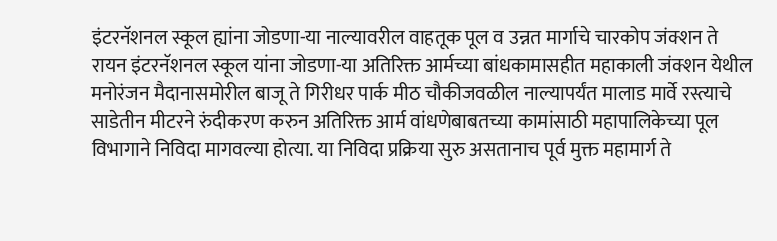इंटरनॅशनल स्कूल ह्यांना जोडणा-या नाल्यावरील वाहतूक पूल व उन्नत मार्गाचे चारकोप जंक्शन ते रायन इंटरनॅशनल स्कूल यांना जोडणा-या अतिरिक्त आर्मच्या बांधकामासहीत महाकाली जंक्शन येथील मनोरंजन मैदानासमोरील बाजू ते गिरीधर पार्क मीठ चौकीजवळील नाल्यापर्यंत मालाड मार्वे रस्त्याचे साडेतीन मीटरने रुंदीकरण करुन अतिरिक्त आर्म वांधणेबाबतच्या कामांसाठी महापालिकेच्या पूल विभागाने निविदा मागवल्या होत्या. या निविदा प्रक्रिया सुरु असतानाच पूर्व मुक्त महामार्ग ते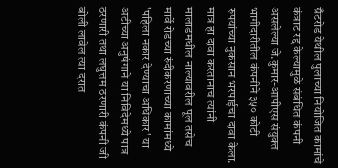ग्रँटरोड येथील पुलाच्या नियोजित कामांचे कंत्राट रद्द केल्यामुळे संबंधित कंपनी असलेल्या जे.कुमार-आपीएस संयुक्त भागीदारीतील कंपनीने ३५० कोटी रुपयांच्या नुकसान भरपाईचा दावा केला. मात्र हा दावा करतानाच त्यांनी मालाडमधील नाल्यावरील पूल तसेच मार्वे रोडच्या रुंदीकरणाच्या कामांमध्ये 'पहिला नकार देण्याचा अधिकार' या अटीच्या अनुषंगाने या निविदेमध्ये पात्र ठरणारी तथा लघुत्तम ठरणारी कंपनी जी बोली लावेल त्या दरात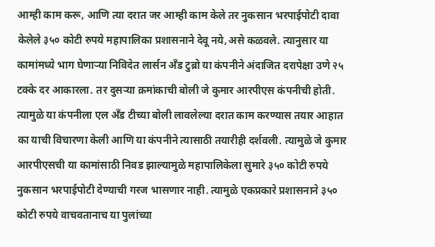आम्ही काम करू, आणि त्या दरात जर आम्ही काम केले तर नुकसान भरपाईपोटी दावा केलेले ३५० कोटी रुपये महापालिका प्रशासनाने देवू नये,असे कळवले. त्यानुसार या कामांमध्ये भाग घेणाऱ्या निविदेत लार्सन अँड टुब्रो या कंपनीने अंदाजित दरापेक्षा उणे २५ टक्के दर आकारला. तर दुसऱ्या क्रमांकाची बोली जे कुमार आरपीएस कंपनीची होती. त्यामुळे या कंपनीला एल अँड टीच्या बोली लावलेल्या दरात काम करण्यास तयार आहात का याची विचारणा केली आणि या कंपनीने त्यासाठी तयारीही दर्शवली. त्यामुळे जे कुमार आरपीएसची या कामांसाठी निवड झाल्यामुळे महापालिकेला सुमारे ३५० कोटी रुपये नुकसान भरपाईपोटी देण्याची गरज भासणार नाही. त्यामुळे एकप्रकारे प्रशासनाने ३५० कोटी रुपये वाचवतानाच या पुलांच्या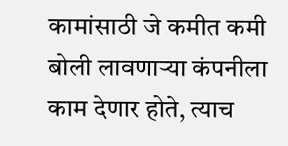कामांसाठी जे कमीत कमी बोली लावणाऱ्या कंपनीला काम देणार होते, त्याच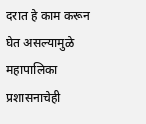दरात हे काम करून घेत असल्यामुळे महापालिका प्रशासनाचेही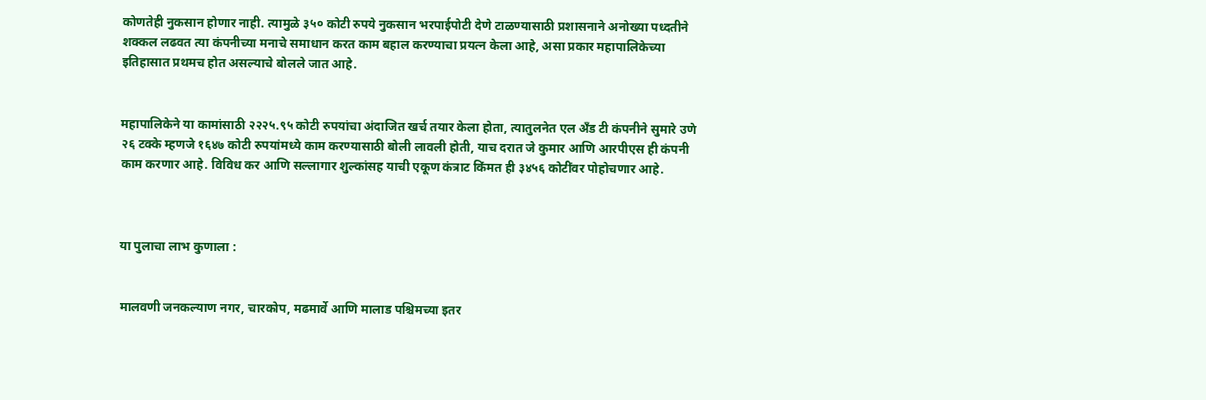कोणतेही नुकसान होणार नाही. त्यामुळे ३५० कोटी रुपये नुकसान भरपाईपोटी देणे टाळण्यासाठी प्रशासनाने अनोख्या पध्दतीने शक्कल लढवत त्या कंपनीच्या मनाचे समाधान करत काम बहाल करण्याचा प्रयत्न केला आहे, असा प्रकार महापालिकेच्या इतिहासात प्रथमच होत असल्याचे बोलले जात आहे.


महापालिकेने या कामांसाठी २२२५.९५ कोटी रुपयांचा अंदाजित खर्च तयार केला होता, त्यातुलनेत एल अँड टी कंपनीने सुमारे उणे २६ टक्के म्हणजे १६४७ कोटी रुपयांमध्ये काम करण्यासाठी बोली लावली होती, याच दरात जे कुमार आणि आरपीएस ही कंपनी काम करणार आहे. विविध कर आणि सल्लागार शुल्कांसह याची एकूण कंत्राट किंमत ही ३४५६ कोटींवर पोहोचणार आहे.



या पुलाचा लाभ कुणाला :


मालवणी जनकल्याण नगर, चारकोप, मढमार्वे आणि मालाड पश्चिमच्या इतर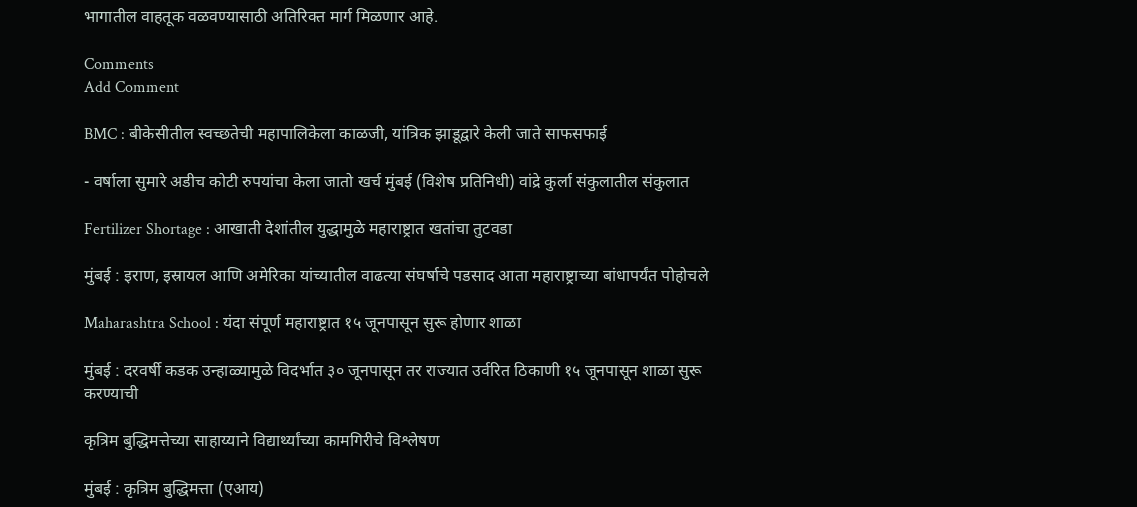भागातील वाहतूक वळवण्यासाठी अतिरिक्त मार्ग मिळणार आहे.

Comments
Add Comment

BMC : बीकेसीतील स्वच्छतेची महापालिकेला काळजी, यांत्रिक झाडूद्वारे केली जाते साफसफाई

- वर्षाला सुमारे अडीच कोटी रुपयांचा केला जातो खर्च मुंबई (विशेष प्रतिनिधी) वांद्रे कुर्ला संकुलातील संकुलात

Fertilizer Shortage : आखाती देशांतील युद्धामुळे महाराष्ट्रात खतांचा तुटवडा

मुंबई : इराण, इस्रायल आणि अमेरिका यांच्यातील वाढत्या संघर्षाचे पडसाद आता महाराष्ट्राच्या बांधापर्यंत पोहोचले

Maharashtra School : यंदा संपूर्ण महाराष्ट्रात १५ जूनपासून सुरू होणार शाळा

मुंबई : दरवर्षी कडक उन्हाळ्यामुळे विदर्भात ३० जूनपासून तर राज्यात उर्वरित ठिकाणी १५ जूनपासून शाळा सुरू करण्याची

कृत्रिम बुद्धिमत्तेच्या साहाय्याने विद्यार्थ्यांच्या कामगिरीचे विश्लेषण

मुंबई : कृत्रिम बुद्धिमत्ता (एआय)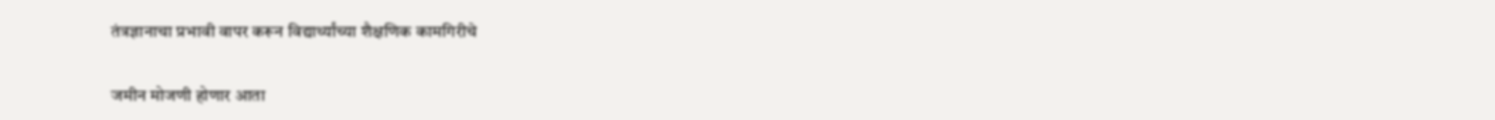तंत्रज्ञानाचा प्रभावी वापर करून विद्यार्थ्यांच्या शैक्षणिक कामगिरीचे

जमीन मोजणी होणार आता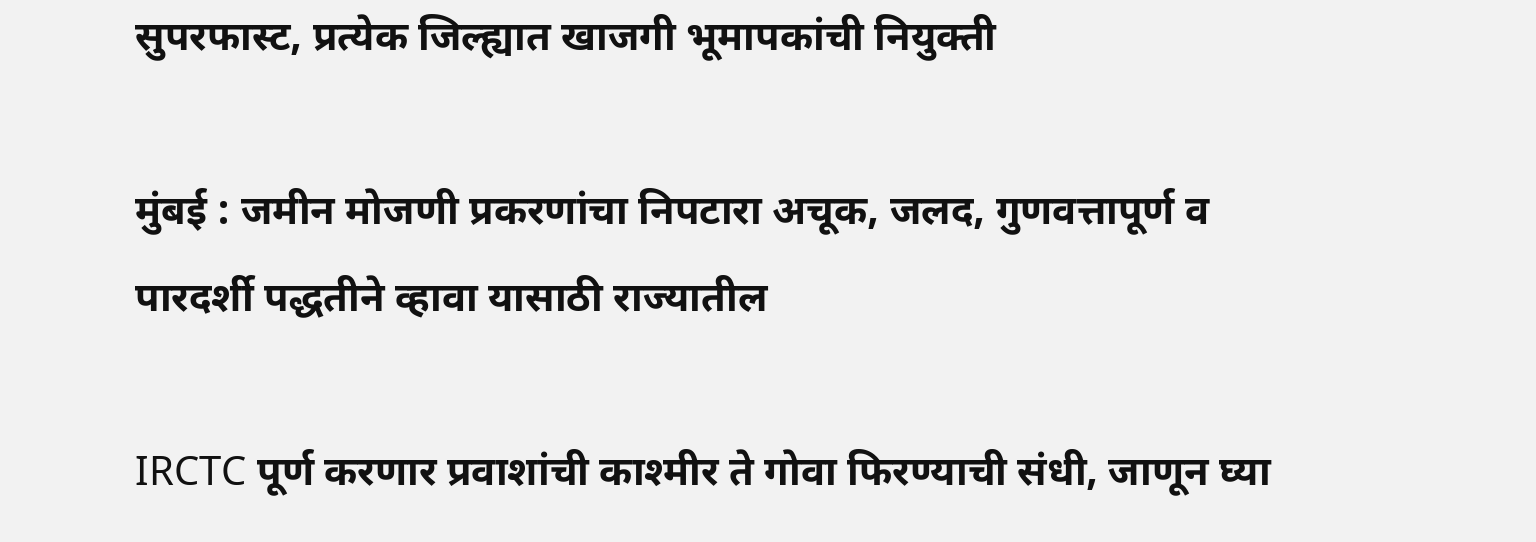सुपरफास्ट, प्रत्येक जिल्ह्यात खाजगी भूमापकांची नियुक्ती

मुंबई : जमीन मोजणी प्रकरणांचा निपटारा अचूक, जलद, गुणवत्तापूर्ण व पारदर्शी पद्धतीने व्हावा यासाठी राज्यातील

IRCTC पूर्ण करणार प्रवाशांची काश्मीर ते गोवा फिरण्याची संधी, जाणून घ्या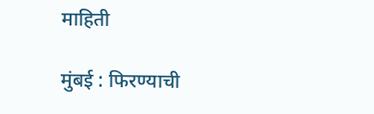माहिती

मुंबई : फिरण्याची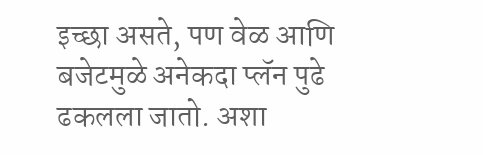इच्छा असते, पण वेळ आणि बजेटमुळे अनेकदा प्लॅन पुढे ढकलला जातो. अशा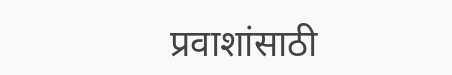प्रवाशांसाठी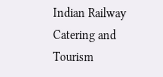Indian Railway Catering and Tourism